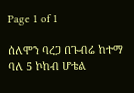Page 1 of 1

ሰለሞን ባረጋ በጉብሬ ከተማ ባለ 5 ኮከብ ሆቴል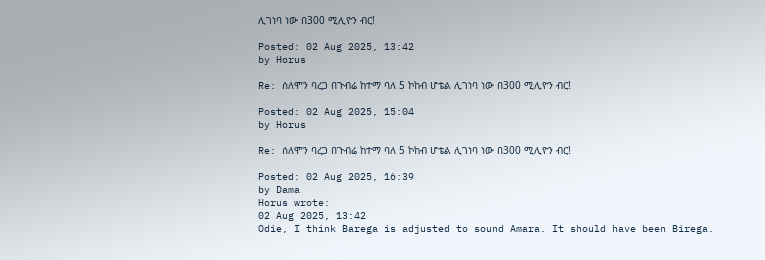ሊገነባ ነው በ300 ሚሊዮን ብር!

Posted: 02 Aug 2025, 13:42
by Horus

Re: ሰለሞን ባረጋ በጉብሬ ከተማ ባለ 5 ኮከብ ሆቴል ሊገነባ ነው በ300 ሚሊዮን ብር!

Posted: 02 Aug 2025, 15:04
by Horus

Re: ሰለሞን ባረጋ በጉብሬ ከተማ ባለ 5 ኮከብ ሆቴል ሊገነባ ነው በ300 ሚሊዮን ብር!

Posted: 02 Aug 2025, 16:39
by Dama
Horus wrote:
02 Aug 2025, 13:42
Odie, I think Barega is adjusted to sound Amara. It should have been Birega.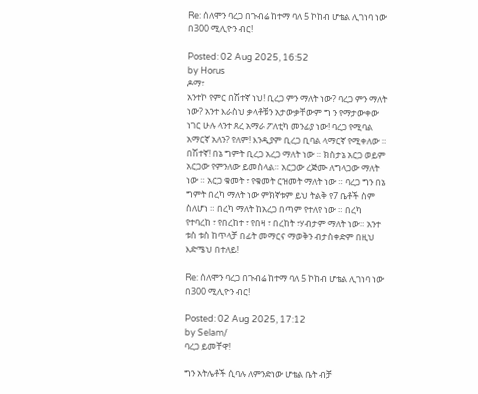Re: ሰለሞን ባረጋ በጉብሬ ከተማ ባለ 5 ኮከብ ሆቴል ሊገነባ ነው በ300 ሚሊዮን ብር!

Posted: 02 Aug 2025, 16:52
by Horus
ዶማ፣
አንተኮ የምር በሽተኛ ነህ! ቢረጋ ምን ማለት ነው? ባረጋ ምን ማለት ነው? አንተ እራስህ ቃላቶቹን አታውቃቸውም ግ ን የማታውቀው ነገር ሁሉ ላንተ ጸረ አማራ ፖለቲካ መንፊያ ነው! ባረጋ የሚባል አማርኛ አለን? የለም! እንዲያም ቢረጋ ቢባል ላማርኛ የሚቀለው ። በሽተኛ! በኔ ግምት ቢረጋ አረጋ ማለት ነው ። ክስታኔ አርጋ ወይም አርጋው የምንለው ይመስላል። አርጋው ረጅሙ ለግላጋው ማለት ነው ። አርጋ ቁመት ፣ የቁመት ርዝመት ማለት ነው ። ባረጋ ግን በኔ ግምት በረካ ማለት ነው ምክኛቱም ይህ ትልቅ የ7 ቤቶች ስም ስለሆነ ። በረካ ማለት ከአረጋ በጣም የተለየ ነው ። በረካ የተባረከ ፣ የበረከተ ፣ የበዛ ፣ በረከት ፣ሃብታም ማለት ነው። አንተ ቱስ ቱስ ከጥላቻ በፊት መማርና ማወቅን ብታስቀድም በዚህ እድሜህ በተለይ!

Re: ሰለሞን ባረጋ በጉብሬ ከተማ ባለ 5 ኮከብ ሆቴል ሊገነባ ነው በ300 ሚሊዮን ብር!

Posted: 02 Aug 2025, 17:12
by Selam/
ባረጋ ይመቸዋ!

ግን አትሌቶች ሲባሉ ለምንድነው ሆቴል ቤት ብቻ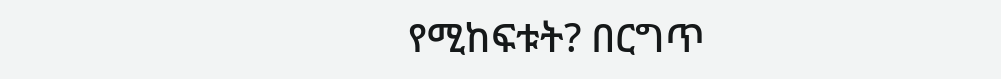የሚከፍቱት? በርግጥ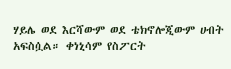ሃይሌ ወደ እርሻውም ወደ ቴክኖሎጂውም ሀብት አፍስሷል። ቀነኒሳም የስፖርት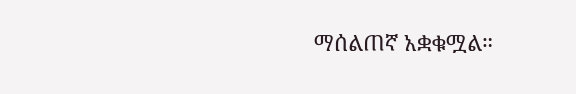ማሰልጠኛ አቋቁሟል።